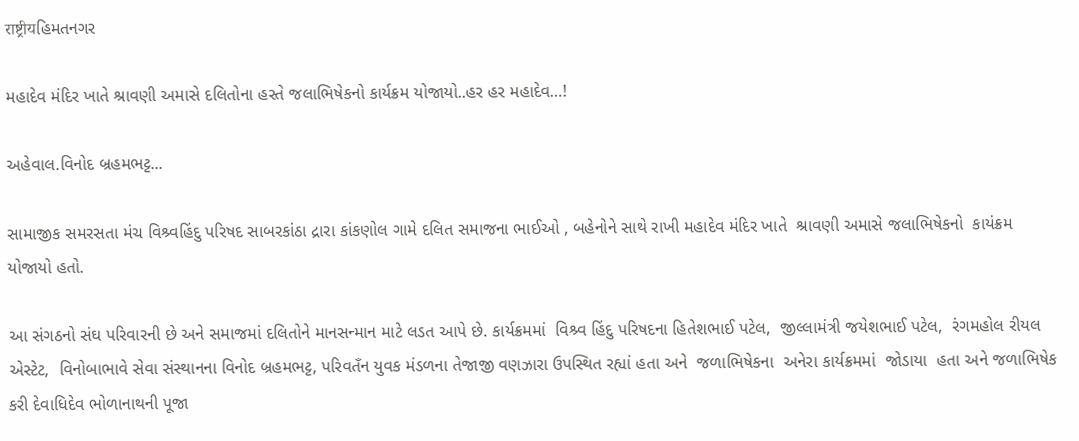राष्ट्रीयહિમતનગર

મહાદેવ મંદિર ખાતે શ્રાવણી અમાસે દલિતોના હસ્તે જલાભિષેકનો કાર્યક્રમ યોજાયો..હર હર મહાદેવ…!

અહેવાલ.વિનોદ બ્રહમભટ્ટ...

સામાજીક સમરસતા મંચ વિશ્ર્વહિંદુ પરિષદ સાબરકાંઠા દ્રારા કાંકણોલ ગામે દલિત સમાજના ભાઈઓ , બહેનોને સાથે રાખી મહાદેવ મંદિર ખાતે  શ્રાવણી અમાસે જલાભિષેકનો  કાયંક્રમ યોજાયો હતો.

આ સંગઠનો સંઘ પરિવારની છે અને સમાજમાં દલિતોને માનસન્માન માટે લડત આપે છે. કાર્યક્રમમાં  વિશ્ર્વ હિંદુ પરિષદના હિતેશભાઈ પટેલ,  જીલ્લામંત્રી જયેશભાઈ પટેલ,  રંગમહોલ રીયલ એસ્ટેટ,  વિનોબાભાવે સેવા સંસ્થાનના વિનોદ બ્રહમભટ્ટ, પરિવતઁન યુવક મંડળના તેજાજી વણઝારા ઉપસ્થિત રહ્યાં હતા અને  જળાભિષેકના  અનેરા કાર્યક્રમમાં  જોડાયા  હતા અને જળાભિષેક કરી દેવાધિદેવ ભોળાનાથની પૂજા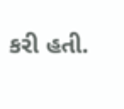કરી હતી.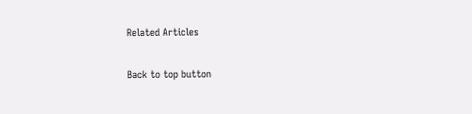Related Articles

Back to top button